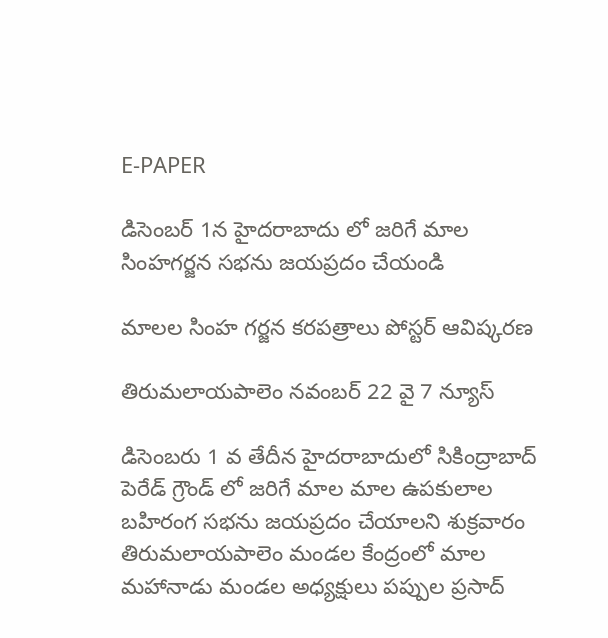E-PAPER

డిసెంబర్ 1న హైదరాబాదు లో జరిగే మాల సింహగర్జన సభను జయప్రదం చేయండి

మాలల సింహ గర్జన కరపత్రాలు పోస్టర్ ఆవిష్కరణ

తిరుమలాయపాలెం నవంబర్ 22 వై 7 న్యూస్

డిసెంబరు 1 వ తేదీన హైదరాబాదులో సికింద్రాబాద్ పెరేడ్ గ్రౌండ్ లో జరిగే మాల మాల ఉపకులాల బహిరంగ సభను జయప్రదం చేయాలని శుక్రవారం తిరుమలాయపాలెం మండల కేంద్రంలో మాల మహానాడు మండల అధ్యక్షులు పప్పుల ప్రసాద్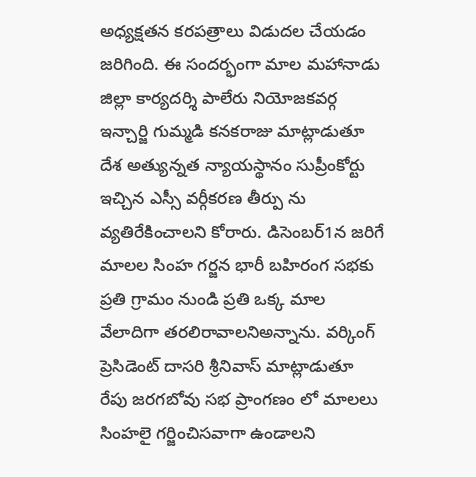అధ్యక్షతన కరపత్రాలు విడుదల చేయడం జరిగింది. ఈ సందర్భంగా మాల మహానాడు జిల్లా కార్యదర్శి పాలేరు నియోజకవర్గ ఇన్చార్జి గుమ్మడి కనకరాజు మాట్లాడుతూ దేశ అత్యున్నత న్యాయస్థానం సుప్రీంకోర్టు ఇచ్చిన ఎస్సీ వర్గీకరణ తీర్పు ను వ్యతిరేకించాలని కోరారు. డిసెంబర్1న జరిగే మాలల సింహ గర్జన భారీ బహిరంగ సభకు ప్రతి గ్రామం నుండి ప్రతి ఒక్క మాల వేలాదిగా తరలిరావాలనిఅన్నాను. వర్కింగ్ ప్రెసిడెంట్ దాసరి శ్రీనివాస్ మాట్లాడుతూ రేపు జరగబోవు సభ ప్రాంగణం లో మాలలు సింహలై గర్జించిసవాగా ఉండాలని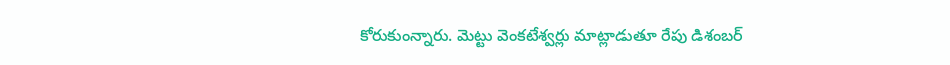కోరుకుంన్నారు. మెట్టు వెంకటేశ్వర్లు మాట్లాడుతూ రేపు డిశంబర్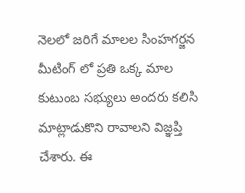నెలలో జరిగే మాలల సింహగర్జన మీటింగ్ లో ప్రతి ఒక్క మాల కుటుంబ సభ్యులు అందరు కలిసి మాట్లాడుకొని రావాలని విజ్ఞప్తి చేశారు. ఈ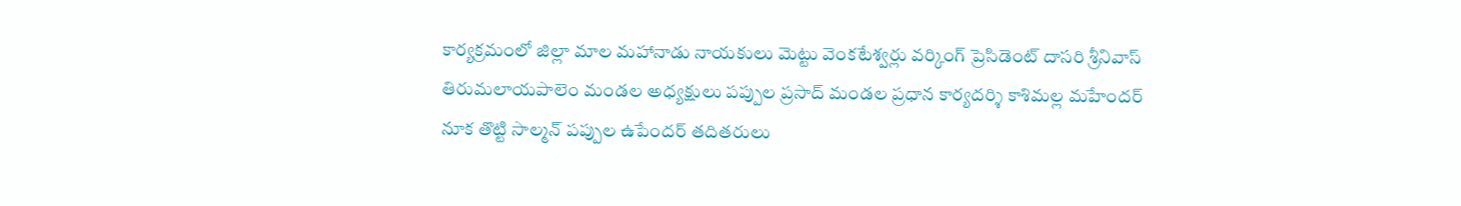కార్యక్రమంలో జిల్లా మాల మహానాడు నాయకులు మెట్టు వెంకటేశ్వర్లు వర్కింగ్ ప్రెసిడెంట్ దాసరి శ్రీనివాస్ తిరుమలాయపాలెం మండల అధ్యక్షులు పప్పుల ప్రసాద్ మండల ప్రధాన కార్యదర్శి కాశిమల్ల మహేందర్ నూక తొట్టి సాల్మన్ పప్పుల ఉపేందర్ తదితరులు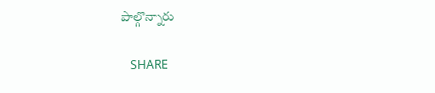పాల్గొన్నారు

   SHARE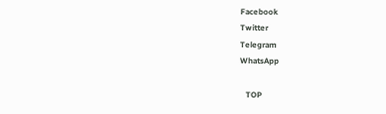Facebook
Twitter
Telegram
WhatsApp

   TOP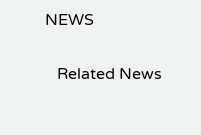NEWS

   Related News